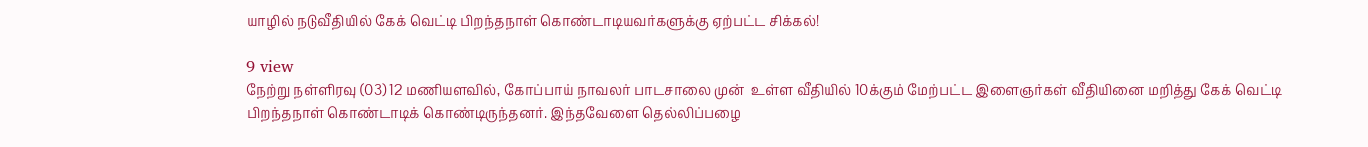யாழில் நடுவீதியில் கேக் வெட்டி பிறந்தநாள் கொண்டாடியவர்களுக்கு ஏற்பட்ட சிக்கல்!

9 view
நேற்று நள்ளிரவு (03) 12 மணியளவில், கோப்பாய் நாவலர் பாடசாலை முன்  உள்ள வீதியில் 10க்கும் மேற்பட்ட இளைஞர்கள் வீதியினை மறித்து கேக் வெட்டி பிறந்தநாள் கொண்டாடிக் கொண்டிருந்தனர். இந்தவேளை தெல்லிப்பழை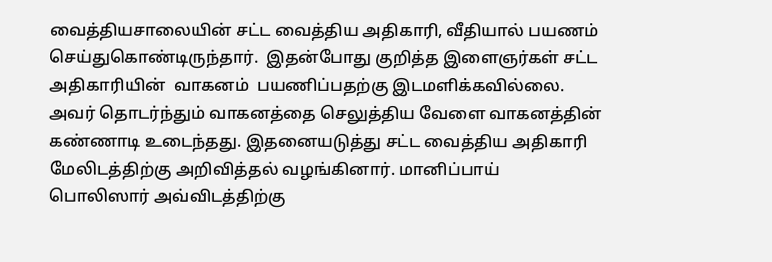வைத்தியசாலையின் சட்ட வைத்திய அதிகாரி, வீதியால் பயணம் செய்துகொண்டிருந்தார்.  இதன்போது குறித்த இளைஞர்கள் சட்ட அதிகாரியின்  வாகனம்  பயணிப்பதற்கு இடமளிக்கவில்லை. அவர் தொடர்ந்தும் வாகனத்தை செலுத்திய வேளை வாகனத்தின் கண்ணாடி உடைந்தது. இதனையடுத்து சட்ட வைத்திய அதிகாரி மேலிடத்திற்கு அறிவித்தல் வழங்கினார். மானிப்பாய் பொலிஸார் அவ்விடத்திற்கு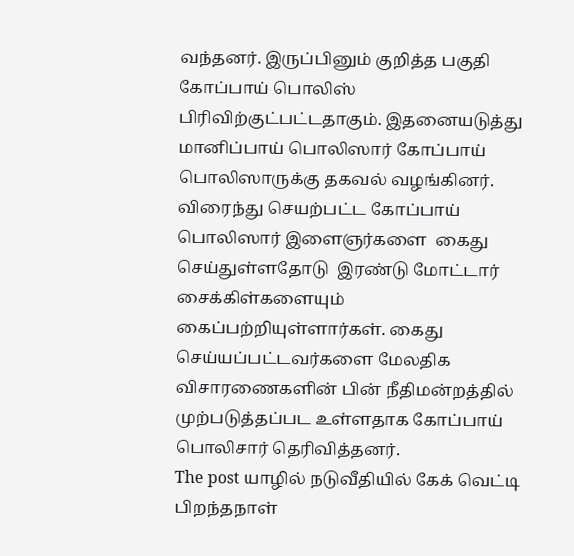வந்தனர். இருப்பினும் குறித்த பகுதி கோப்பாய் பொலிஸ் பிரிவிற்குட்பட்டதாகும். இதனையடுத்து மானிப்பாய் பொலிஸார் கோப்பாய் பொலிஸாருக்கு தகவல் வழங்கினர். விரைந்து செயற்பட்ட கோப்பாய் பொலிஸார் இளைஞர்களை  கைது செய்துள்ளதோடு  இரண்டு மோட்டார் சைக்கிள்களையும் கைப்பற்றியுள்ளார்கள். கைது செய்யப்பட்டவர்களை மேலதிக விசாரணைகளின் பின் நீதிமன்றத்தில் முற்படுத்தப்பட உள்ளதாக கோப்பாய் பொலிசார் தெரிவித்தனர்.
The post யாழில் நடுவீதியில் கேக் வெட்டி பிறந்தநாள்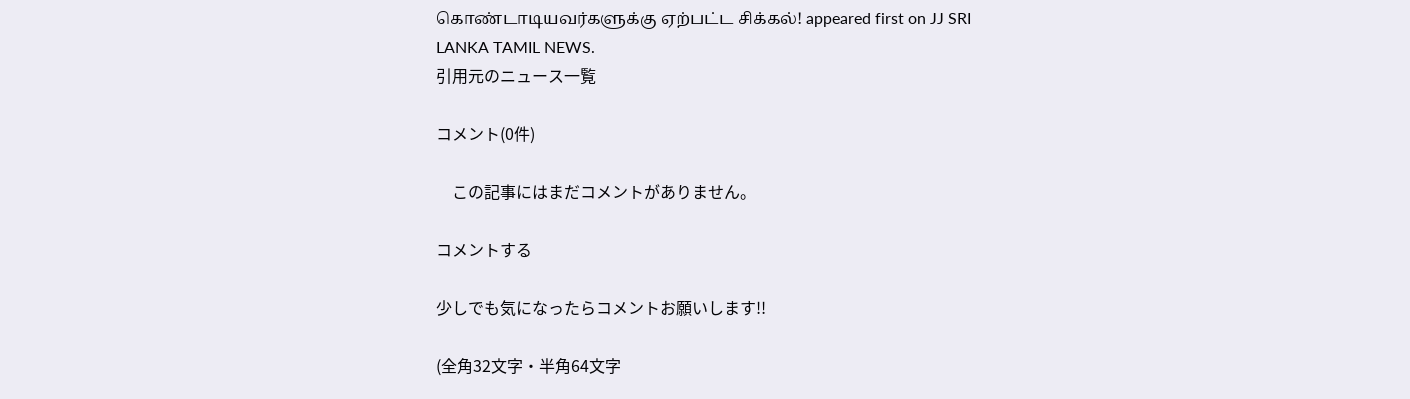கொண்டாடியவர்களுக்கு ஏற்பட்ட சிக்கல்! appeared first on JJ SRI LANKA TAMIL NEWS.
引用元のニュース一覧

コメント(0件)

    この記事にはまだコメントがありません。

コメントする

少しでも気になったらコメントお願いします!!

(全角32文字・半角64文字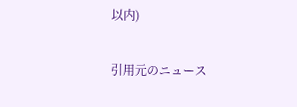以内)

引用元のニュース